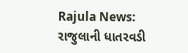Rajula News: રાજુલાની ધાતરવડી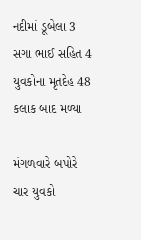નદીમાં ડૂબેલા 3 સગા ભાઈ સહિત 4 યુવકોના મૃતદેહ 48 કલાક બાદ મળ્યા

મંગળવારે બપોરે ચાર યુવકો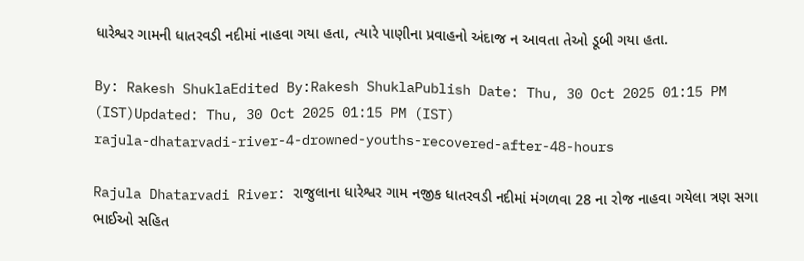ધારેશ્વર ગામની ધાતરવડી નદીમાં નાહવા ગયા હતા, ત્યારે પાણીના પ્રવાહનો અંદાજ ન આવતા તેઓ ડૂબી ગયા હતા.

By: Rakesh ShuklaEdited By:Rakesh ShuklaPublish Date: Thu, 30 Oct 2025 01:15 PM (IST)Updated: Thu, 30 Oct 2025 01:15 PM (IST)
rajula-dhatarvadi-river-4-drowned-youths-recovered-after-48-hours

Rajula Dhatarvadi River: રાજુલાના ધારેશ્વર ગામ નજીક ધાતરવડી નદીમાં મંગળવા 28 ના રોજ નાહવા ગયેલા ત્રણ સગા ભાઈઓ સહિત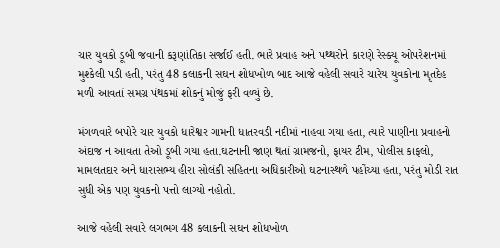ચાર યુવકો ડૂબી જવાની કરૂણાંતિકા સર્જાઈ હતી. ભારે પ્રવાહ અને પથ્થરોને કારણે રેસ્ક્યૂ ઓપરેશનમાં મુશ્કેલી પડી હતી, પરંતુ 48 કલાકની સઘન શોધખોળ બાદ આજે વહેલી સવારે ચારેય યુવકોના મૃતદેહ મળી આવતાં સમગ્ર પંથકમાં શોકનું મોજું ફરી વળ્યું છે.

મંગળવારે બપોરે ચાર યુવકો ધારેશ્વર ગામની ધાતરવડી નદીમાં નાહવા ગયા હતા, ત્યારે પાણીના પ્રવાહનો અંદાજ ન આવતા તેઓ ડૂબી ગયા હતા.ઘટનાની જાણ થતાં ગ્રામજનો, ફાયર ટીમ, પોલીસ કાફલો, મામલતદાર અને ધારાસભ્ય હીરા સોલંકી સહિતના અધિકારીઓ ઘટનાસ્થળે પહોંચ્યા હતા, પરંતુ મોડી રાત સુધી એક પણ યુવકનો પત્તો લાગ્યો નહોતો.

આજે વહેલી સવારે લગભગ 48 કલાકની સઘન શોધખોળ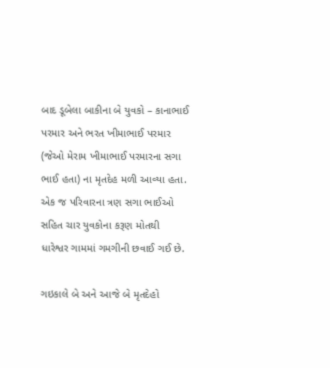બાદ ડૂબેલા બાકીના બે યુવકો – કાનાભાઈ પરમાર અને ભરત ખીમાભાઈ પરમાર (જેઓ મેરામ ખીમાભાઈ પરમારના સગા ભાઈ હતા) ના મૃતદેહ મળી આવ્યા હતા. એક જ પરિવારના ત્રણ સગા ભાઈઓ સહિત ચાર યુવકોના કરૂણ મોતથી ધારેશ્વર ગામમાં ગમગીની છવાઈ ગઈ છે.

ગઇકાલે બે અને આજે બે મૃતદેહો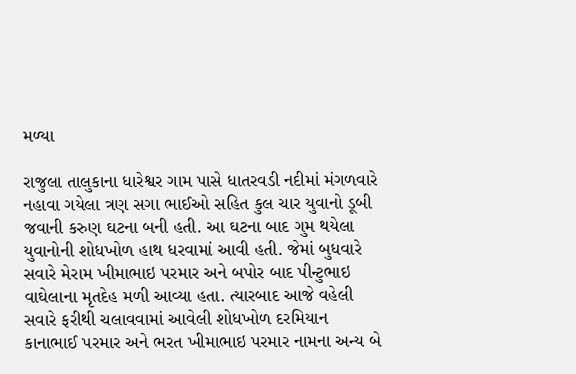મળ્યા

રાજુલા તાલુકાના ધારેશ્વર ગામ પાસે ધાતરવડી નદીમાં મંગળવારે નહાવા ગયેલા ત્રણ સગા ભાઈઓ સહિત કુલ ચાર યુવાનો ડૂબી જવાની કરુણ ઘટના બની હતી. આ ઘટના બાદ ગુમ થયેલા યુવાનોની શોધખોળ હાથ ધરવામાં આવી હતી. જેમાં બુધવારે સવારે મેરામ ખીમાભાઇ પરમાર અને બપોર બાદ પીન્ટુભાઇ વાઘેલાના મૃતદેહ મળી આવ્યા હતા. ત્યારબાદ આજે વહેલી સવારે ફરીથી ચલાવવામાં આવેલી શોધખોળ દરમિયાન કાનાભાઈ પરમાર અને ભરત ખીમાભાઇ પરમાર નામના અન્ય બે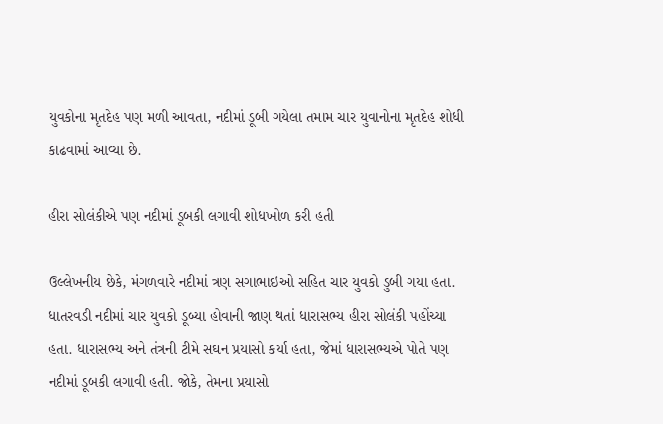યુવકોના મૃતદેહ પણ મળી આવતા, નદીમાં ડૂબી ગયેલા તમામ ચાર યુવાનોના મૃતદેહ શોધી કાઢવામાં આવ્યા છે.

હીરા સોલંકીએ પણ નદીમાં ડૂબકી લગાવી શોધખોળ કરી હતી

ઉલ્લેખનીય છેકે, મંગળવારે નદીમાં ત્રણ સગાભાઇઓ સહિત ચાર યુવકો ડુબી ગયા હતા. ધાતરવડી નદીમાં ચાર યુવકો ડૂબ્યા હોવાની જાણ થતાં ધારાસભ્ય હીરા સોલંકી પહોંચ્યા હતા. ધારાસભ્ય અને તંત્રની ટીમે સઘન પ્રયાસો કર્યા હતા, જેમાં ધારાસભ્યએ પોતે પણ નદીમાં ડૂબકી લગાવી હતી. જોકે, તેમના પ્રયાસો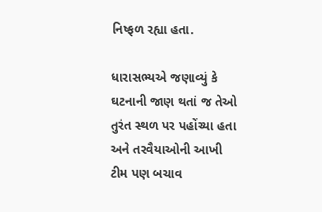નિષ્ફળ રહ્યા હતા.

ધારાસભ્યએ જણાવ્યું કે ઘટનાની જાણ થતાં જ તેઓ તુરંત સ્થળ પર પહોંચ્યા હતા અને તરવૈયાઓની આખી ટીમ પણ બચાવ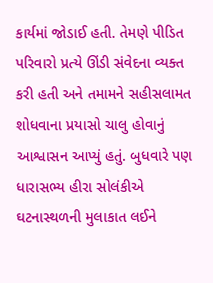કાર્યમાં જોડાઈ હતી. તેમણે પીડિત પરિવારો પ્રત્યે ઊંડી સંવેદના વ્યક્ત કરી હતી અને તમામને સહીસલામત શોધવાના પ્રયાસો ચાલુ હોવાનું આશ્વાસન આપ્યું હતું. બુધવારે પણ ધારાસભ્ય હીરા સોલંકીએ ઘટનાસ્થળની મુલાકાત લઈને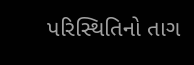પરિસ્થિતિનો તાગ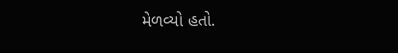મેળવ્યો હતો.